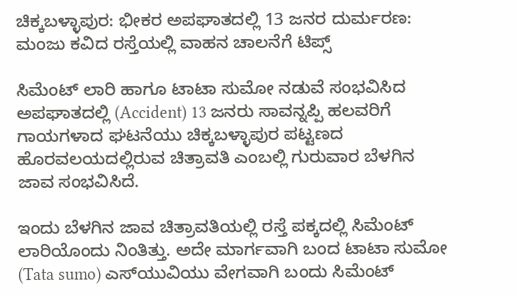ಚಿಕ್ಕಬಳ್ಳಾಪುರ: ಭೀಕರ ಅಪಘಾತದಲ್ಲಿ 13 ಜನರ ದುರ್ಮರಣ: ಮಂಜು ಕವಿದ ರಸ್ತೆಯಲ್ಲಿ ವಾಹನ ಚಾಲನೆಗೆ ಟಿಪ್ಸ್

ಸಿಮೆಂಟ್ ಲಾರಿ ಹಾಗೂ ಟಾಟಾ ಸುಮೋ ನಡುವೆ ಸಂಭವಿಸಿದ ಅಪಘಾತದಲ್ಲಿ (Accident) 13 ಜನರು ಸಾವನ್ನಪ್ಪಿ ಹಲವರಿಗೆ ಗಾಯಗಳಾದ ಘಟನೆಯು ಚಿಕ್ಕಬಳ್ಳಾಪುರ ಪಟ್ಟಣದ ಹೊರವಲಯದಲ್ಲಿರುವ ಚಿತ್ರಾವತಿ ಎಂಬಲ್ಲಿ ಗುರುವಾರ ಬೆಳಗಿನ ಜಾವ ಸಂಭವಿಸಿದೆ.

ಇಂದು ಬೆಳಗಿನ ಜಾವ ಚಿತ್ರಾವತಿಯಲ್ಲಿ ರಸ್ತೆ ಪಕ್ಕದಲ್ಲಿ ಸಿಮೆಂಟ್ ಲಾರಿಯೊಂದು ನಿಂತಿತ್ತು. ಅದೇ ಮಾರ್ಗವಾಗಿ ಬಂದ ಟಾಟಾ ಸುಮೋ (Tata sumo) ಎಸ್‍ಯುವಿಯು ವೇಗವಾಗಿ ಬಂದು ಸಿಮೆಂಟ್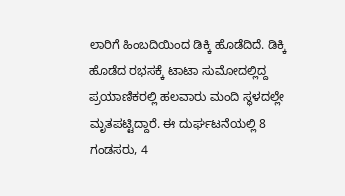ಲಾರಿಗೆ ಹಿಂಬದಿಯಿಂದ ಡಿಕ್ಕಿ ಹೊಡೆದಿದೆ. ಡಿಕ್ಕಿ ಹೊಡೆದ ರಭಸಕ್ಕೆ ಟಾಟಾ ಸುಮೋದಲ್ಲಿದ್ದ ಪ್ರಯಾಣಿಕರಲ್ಲಿ ಹಲವಾರು ಮಂದಿ ಸ್ಥಳದಲ್ಲೇ ಮೃತಪಟ್ಟಿದ್ದಾರೆ. ಈ ದುರ್ಘಟನೆಯಲ್ಲಿ 8 ಗಂಡಸರು, 4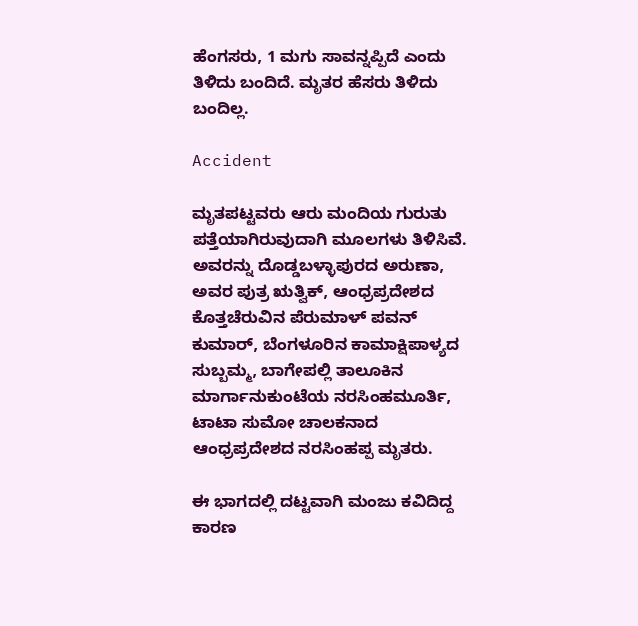ಹೆಂಗಸರು, 1 ಮಗು ಸಾವನ್ನಪ್ಪಿದೆ ಎಂದು ತಿಳಿದು ಬಂದಿದೆ. ಮೃತರ ಹೆಸರು ತಿಳಿದು ಬಂದಿಲ್ಲ.

Accident

ಮೃತಪಟ್ಟವರು ಆರು ಮಂದಿಯ ಗುರುತು ಪತ್ತೆಯಾಗಿರುವುದಾಗಿ ಮೂಲಗಳು ತಿಳಿಸಿವೆ. ಅವರನ್ನು ದೊಡ್ಡಬಳ್ಳಾಪುರದ ಅರುಣಾ, ಅವರ ಪುತ್ರ ಋತ್ವಿಕ್, ಆಂಧ್ರಪ್ರದೇಶದ ಕೊತ್ತಚೆರುವಿನ ಪೆರುಮಾಳ್ ಪವನ್ ಕುಮಾರ್, ಬೆಂಗಳೂರಿನ ಕಾಮಾಕ್ಷಿಪಾಳ್ಯದ ಸುಬ್ಬಮ್ಮ, ಬಾಗೇಪಲ್ಲಿ ತಾಲೂಕಿನ ಮಾರ್ಗಾನುಕುಂಟೆಯ ನರಸಿಂಹಮೂರ್ತಿ, ಟಾಟಾ ಸುಮೋ ಚಾಲಕನಾದ ಆಂಧ್ರಪ್ರದೇಶದ ನರಸಿಂಹಪ್ಪ ಮೃತರು.

ಈ ಭಾಗದಲ್ಲಿ ದಟ್ಟವಾಗಿ ಮಂಜು ಕವಿದಿದ್ದ ಕಾರಣ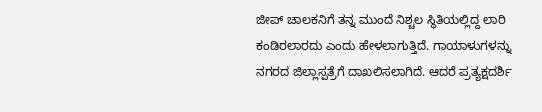ಜೀಪ್ ಚಾಲಕನಿಗೆ ತನ್ನ ಮುಂದೆ ನಿಶ್ಚಲ ಸ್ಥಿತಿಯಲ್ಲಿದ್ದ ಲಾರಿ ಕಂಡಿರಲಾರದು ಎಂದು ಹೇಳಲಾಗುತ್ತಿದೆ. ಗಾಯಾಳುಗಳನ್ನು ನಗರದ ಜಿಲ್ಲಾಸ್ಪತ್ರೆಗೆ ದಾಖಲಿಸಲಾಗಿದೆ. ಆದರೆ ಪ್ರತ್ಯಕ್ಷದರ್ಶಿ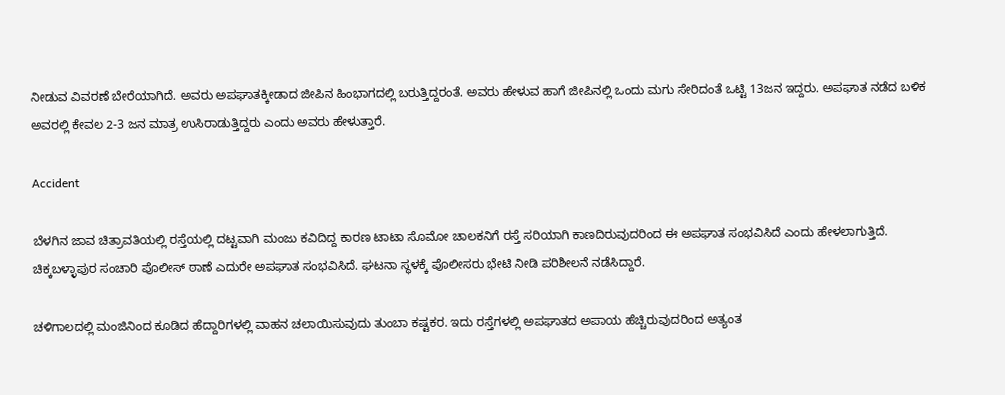ನೀಡುವ ವಿವರಣೆ ಬೇರೆಯಾಗಿದೆ. ಅವರು ಅಪಘಾತಕ್ಕೀಡಾದ ಜೀಪಿನ ಹಿಂಭಾಗದಲ್ಲಿ ಬರುತ್ತಿದ್ದರಂತೆ. ಅವರು ಹೇಳುವ ಹಾಗೆ ಜೀಪಿನಲ್ಲಿ ಒಂದು ಮಗು ಸೇರಿದಂತೆ ಒಟ್ಟಿ 13ಜನ ಇದ್ದರು. ಅಪಘಾತ ನಡೆದ ಬಳಿಕ ಅವರಲ್ಲಿ ಕೇವಲ 2-3 ಜನ ಮಾತ್ರ ಉಸಿರಾಡುತ್ತಿದ್ದರು ಎಂದು ಅವರು ಹೇಳುತ್ತಾರೆ.

Accident

ಬೆಳಗಿನ ಜಾವ ಚಿತ್ರಾವತಿಯಲ್ಲಿ ರಸ್ತೆಯಲ್ಲಿ ದಟ್ಟವಾಗಿ ಮಂಜು ಕವಿದಿದ್ದ ಕಾರಣ ಟಾಟಾ ಸೊಮೋ ಚಾಲಕನಿಗೆ ರಸ್ತೆ ಸರಿಯಾಗಿ ಕಾಣದಿರುವುದರಿಂದ ಈ ಅಪಘಾತ ಸಂಭವಿಸಿದೆ ಎಂದು ಹೇಳಲಾಗುತ್ತಿದೆ. ಚಿಕ್ಕಬಳ್ಳಾಪುರ ಸಂಚಾರಿ ಪೊಲೀಸ್ ಠಾಣೆ ಎದುರೇ ಅಪಘಾತ ಸಂಭವಿಸಿದೆ. ಘಟನಾ ಸ್ಥಳಕ್ಕೆ ಪೊಲೀಸರು ಭೇಟಿ ನೀಡಿ ಪರಿಶೀಲನೆ ನಡೆಸಿದ್ದಾರೆ.

ಚಳಿಗಾಲದಲ್ಲಿ ಮಂಜಿನಿಂದ ಕೂಡಿದ ಹೆದ್ದಾರಿಗಳಲ್ಲಿ ವಾಹನ ಚಲಾಯಿಸುವುದು ತುಂಬಾ ಕಷ್ಟಕರ. ಇದು ರಸ್ತೆಗಳಲ್ಲಿ ಅಪಘಾತದ ಅಪಾಯ ಹೆಚ್ಚಿರುವುದರಿಂದ ಅತ್ಯಂತ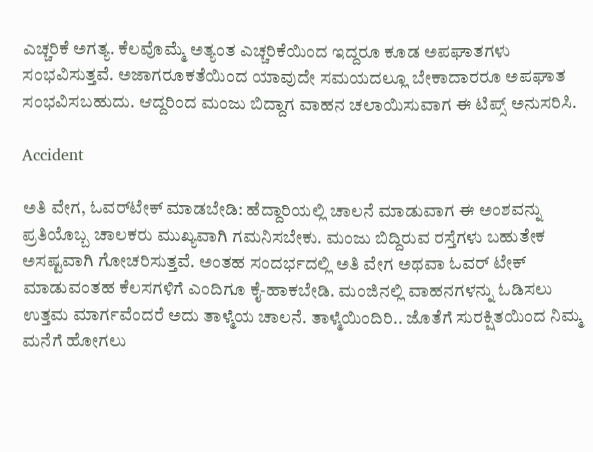ಎಚ್ಚರಿಕೆ ಅಗತ್ಯ. ಕೆಲವೊಮ್ಮೆ ಅತ್ಯಂತ ಎಚ್ಚರಿಕೆಯಿಂದ ಇದ್ದರೂ ಕೂಡ ಅಪಘಾತಗಳು ಸಂಭವಿಸುತ್ತವೆ. ಅಜಾಗರೂಕತೆಯಿಂದ ಯಾವುದೇ ಸಮಯದಲ್ಲೂ ಬೇಕಾದಾರರೂ ಅಪಘಾತ ಸಂಭವಿಸಬಹುದು. ಆದ್ದರಿಂದ ಮಂಜು ಬಿದ್ದಾಗ ವಾಹನ ಚಲಾಯಿಸುವಾಗ ಈ ಟಿಪ್ಸ್ ಅನುಸರಿಸಿ.

Accident

ಅತಿ ವೇಗ, ಓವರ್‌ಟೇಕ್ ಮಾಡಬೇಡಿ: ಹೆದ್ದಾರಿಯಲ್ಲಿ ಚಾಲನೆ ಮಾಡುವಾಗ ಈ ಅಂಶವನ್ನು ಪ್ರತಿಯೊಬ್ಬ ಚಾಲಕರು ಮುಖ್ಯವಾಗಿ ಗಮನಿಸಬೇಕು. ಮಂಜು ಬಿದ್ದಿರುವ ರಸ್ತೆಗಳು ಬಹುತೇಕ ಅಸಷ್ಟವಾಗಿ ಗೋಚರಿಸುತ್ತವೆ. ಅಂತಹ ಸಂದರ್ಭದಲ್ಲಿ ಅತಿ ವೇಗ ಅಥವಾ ಓವರ್ ಟೇಕ್ ಮಾಡುವಂತಹ ಕೆಲಸಗಳಿಗೆ ಎಂದಿಗೂ ಕೈ-ಹಾಕಬೇಡಿ. ಮಂಜಿನಲ್ಲಿ ವಾಹನಗಳನ್ನು ಓಡಿಸಲು ಉತ್ತಮ ಮಾರ್ಗವೆಂದರೆ ಅದು ತಾಳ್ಮೆಯ ಚಾಲನೆ. ತಾಳ್ಮೆಯಿಂದಿರಿ.. ಜೊತೆಗೆ ಸುರಕ್ಷಿತಯಿಂದ ನಿಮ್ಮ ಮನೆಗೆ ಹೋಗಲು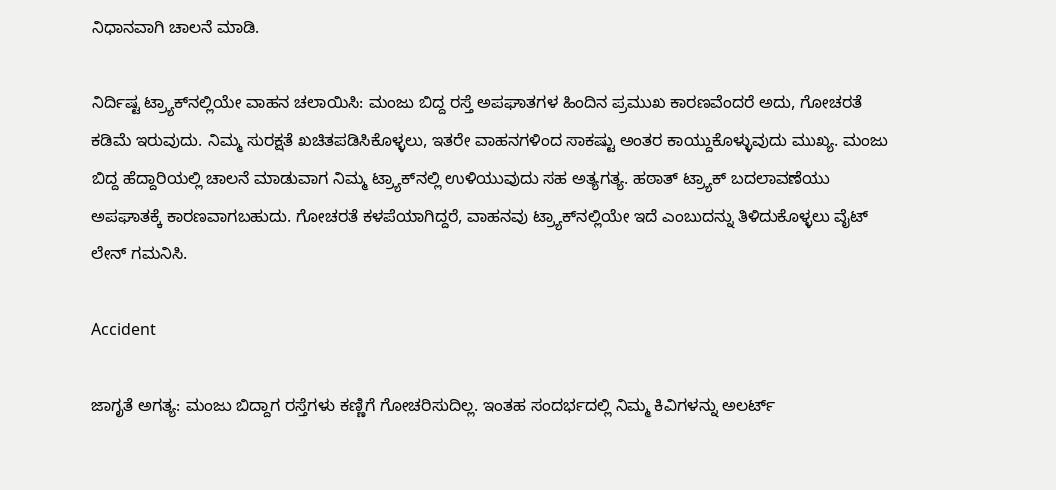ನಿಧಾನವಾಗಿ ಚಾಲನೆ ಮಾಡಿ.

ನಿರ್ದಿಷ್ಟ ಟ್ರ್ಯಾಕ್‍ನಲ್ಲಿಯೇ ವಾಹನ ಚಲಾಯಿಸಿ: ಮಂಜು ಬಿದ್ದ ರಸ್ತೆ ಅಪಘಾತಗಳ ಹಿಂದಿನ ಪ್ರಮುಖ ಕಾರಣವೆಂದರೆ ಅದು, ಗೋಚರತೆ ಕಡಿಮೆ ಇರುವುದು. ನಿಮ್ಮ ಸುರಕ್ಷತೆ ಖಚಿತಪಡಿಸಿಕೊಳ್ಳಲು, ಇತರೇ ವಾಹನಗಳಿಂದ ಸಾಕಷ್ಟು ಅಂತರ ಕಾಯ್ದುಕೊಳ್ಳುವುದು ಮುಖ್ಯ. ಮಂಜು ಬಿದ್ದ ಹೆದ್ದಾರಿಯಲ್ಲಿ ಚಾಲನೆ ಮಾಡುವಾಗ ನಿಮ್ಮ ಟ್ರ್ಯಾಕ್‍ನಲ್ಲಿ ಉಳಿಯುವುದು ಸಹ ಅತ್ಯಗತ್ಯ. ಹಠಾತ್ ಟ್ರ್ಯಾಕ್‍ ಬದಲಾವಣೆಯು ಅಪಘಾತಕ್ಕೆ ಕಾರಣವಾಗಬಹುದು. ಗೋಚರತೆ ಕಳಪೆಯಾಗಿದ್ದರೆ, ವಾಹನವು ಟ್ರ್ಯಾಕ್‍ನಲ್ಲಿಯೇ ಇದೆ ಎಂಬುದನ್ನು ತಿಳಿದುಕೊಳ್ಳಲು ವೈಟ್ ಲೇನ್ ಗಮನಿಸಿ.

Accident

ಜಾಗೃತೆ ಅಗತ್ಯ: ಮಂಜು ಬಿದ್ದಾಗ ರಸ್ತೆಗಳು ಕಣ್ಣಿಗೆ ಗೋಚರಿಸುದಿಲ್ಲ. ಇಂತಹ ಸಂದರ್ಭದಲ್ಲಿ ನಿಮ್ಮ ಕಿವಿಗಳನ್ನು ಅಲರ್ಟ್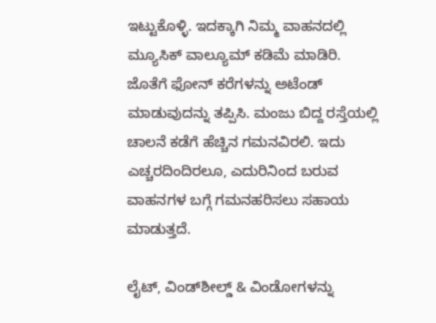ಇಟ್ಟುಕೊಳ್ಳಿ. ಇದಕ್ಕಾಗಿ ನಿಮ್ಮ ವಾಹನದಲ್ಲಿ ಮ್ಯೂಸಿಕ್ ವಾಲ್ಯೂಮ್ ಕಡಿಮೆ ಮಾಡಿರಿ. ಜೊತೆಗೆ ಫೋನ್ ಕರೆಗಳನ್ನು ಅಟೆಂಡ್ ಮಾಡುವುದನ್ನು ತಪ್ಪಿಸಿ. ಮಂಜು ಬಿದ್ದ ರಸ್ತೆಯಲ್ಲಿ ಚಾಲನೆ ಕಡೆಗೆ ಹೆಚ್ಚಿನ ಗಮನವಿರಲಿ. ಇದು ಎಚ್ಚರದಿಂದಿರಲೂ, ಎದುರಿನಿಂದ ಬರುವ ವಾಹನಗಳ ಬಗ್ಗೆ ಗಮನಹರಿಸಲು ಸಹಾಯ ಮಾಡುತ್ತದೆ.

ಲೈಟ್, ವಿಂಡ್‌ಶೀಲ್ಡ್ & ವಿಂಡೋಗಳನ್ನು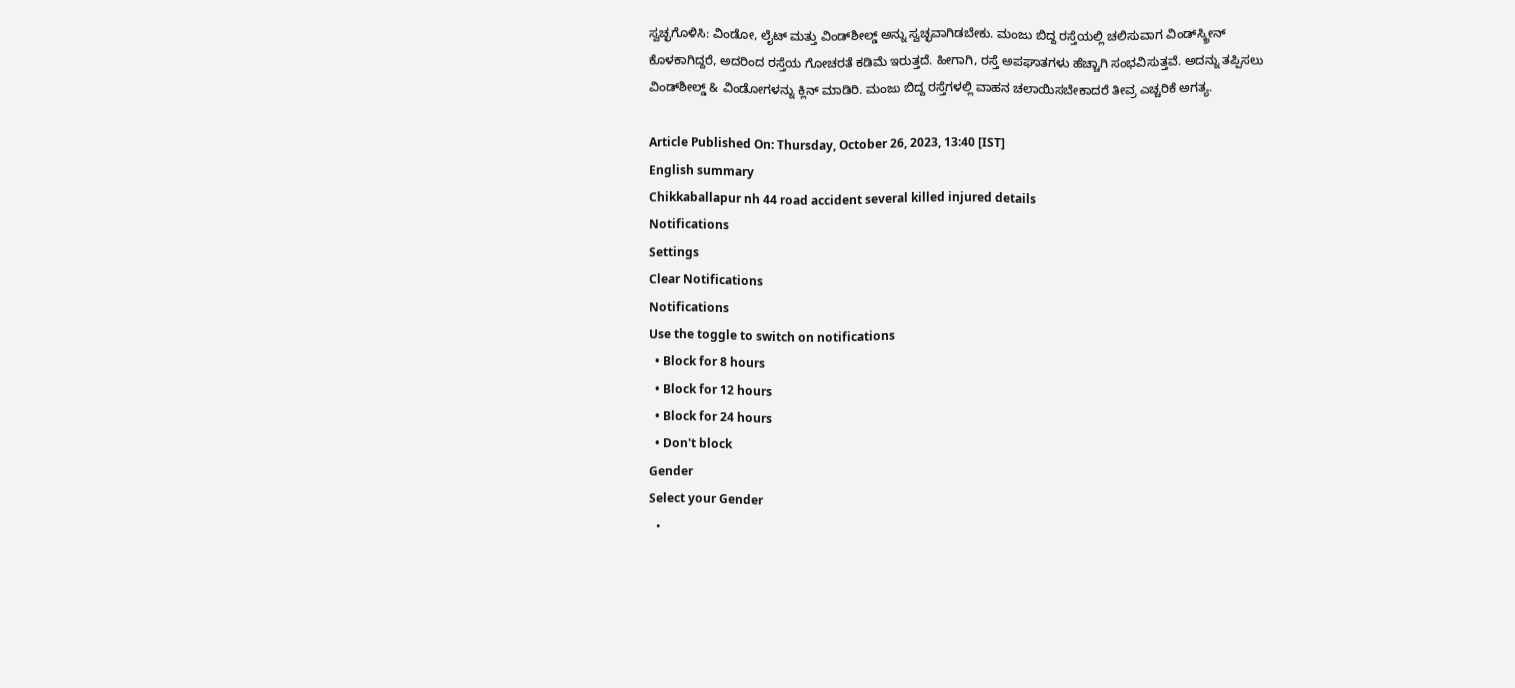ಸ್ವಚ್ಛಗೊಳಿಸಿ: ವಿಂಡೋ, ಲೈಟ್ ಮತ್ತು ವಿಂಡ್‌ಶೀಲ್ಡ್ ಅನ್ನು ಸ್ವಚ್ಛವಾಗಿಡಬೇಕು. ಮಂಜು ಬಿದ್ದ ರಸ್ತೆಯಲ್ಲಿ ಚಲಿಸುವಾಗ ವಿಂಡ್‌ಸ್ಕ್ರೀನ್ ಕೊಳಕಾಗಿದ್ದರೆ, ಅದರಿಂದ ರಸ್ತೆಯ ಗೋಚರತೆ ಕಡಿಮೆ ಇರುತ್ತದೆ. ಹೀಗಾಗಿ, ರಸ್ತೆ ಅಪಘಾತಗಳು ಹೆಚ್ಚಾಗಿ ಸಂಭವಿಸುತ್ತವೆ. ಅದನ್ನು ತಪ್ಪಿಸಲು ವಿಂಡ್‌ಶೀಲ್ಡ್ & ವಿಂಡೋಗಳನ್ನು ಕ್ಲಿನ್ ಮಾಡಿರಿ. ಮಂಜು ಬಿದ್ದ ರಸ್ತೆಗಳಲ್ಲಿ ವಾಹನ ಚಲಾಯಿಸಬೇಕಾದರೆ ತೀವ್ರ ಎಚ್ಚರಿಕೆ ಅಗತ್ಯ.

Article Published On: Thursday, October 26, 2023, 13:40 [IST]
English summary
Chikkaballapur nh 44 road accident several killed injured details
Notifications
Settings
Clear Notifications
Notifications
Use the toggle to switch on notifications
  • Block for 8 hours
  • Block for 12 hours
  • Block for 24 hours
  • Don't block
Gender
Select your Gender
  •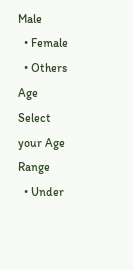Male
  • Female
  • Others
Age
Select your Age Range
  • Under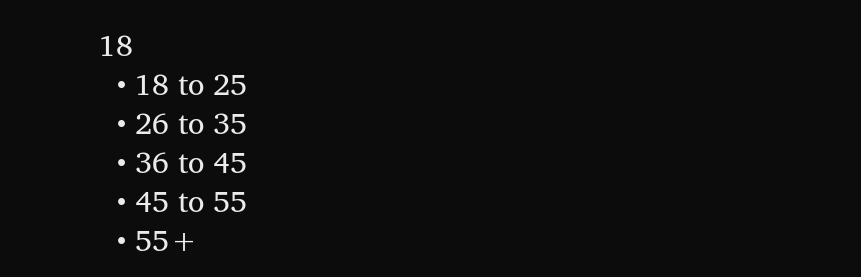18
  • 18 to 25
  • 26 to 35
  • 36 to 45
  • 45 to 55
  • 55+